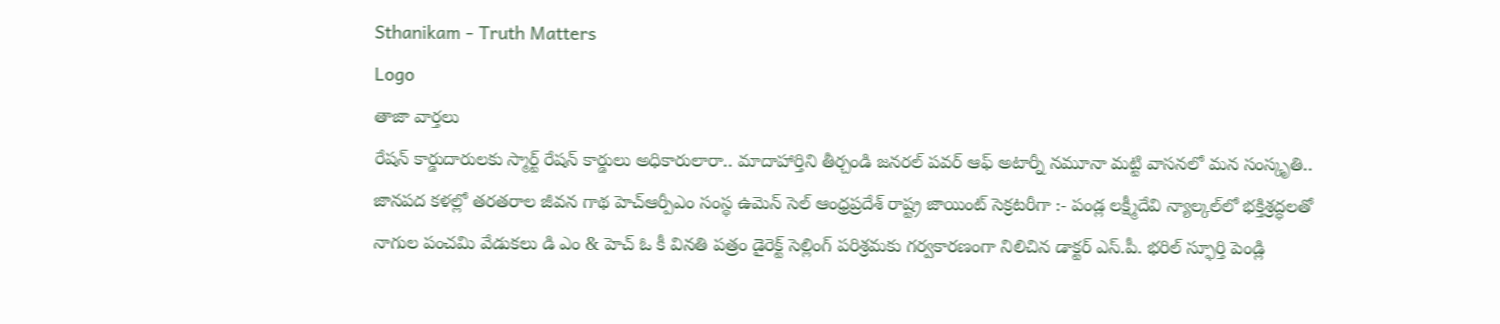Sthanikam - Truth Matters
Logo
తాజా వార్తలు
రేషన్ కార్డుదారులకు స్మార్ట్ రేషన్ కార్డులు అధికారులారా.. మాదాహార్తిని తీర్చండి జనరల్ పవర్ ఆఫ్ అటార్నీ నమూనా మట్టి వాసనలో మన సంస్కృతి.. జానపద కళల్లో తరతరాల జీవన గాథ హెచ్ఆర్పీఎం సంస్థ ఉమెన్ సెల్ ఆంధ్రప్రదేశ్ రాష్ట్ర జాయింట్ సెక్రటరీగా :- పండ్ల లక్ష్మీదేవి న్యాల్కల్‌లో భక్తిశ్రద్ధలతో నాగుల పంచమి వేడుకలు డి ఎం & హెచ్ ఓ కీ వినతి పత్రం డైరెక్ట్ సెల్లింగ్ పరిశ్రమకు గర్వకారణంగా నిలిచిన డాక్టర్ ఎస్.పీ. భరిల్ స్ఫూర్తి పెండ్లి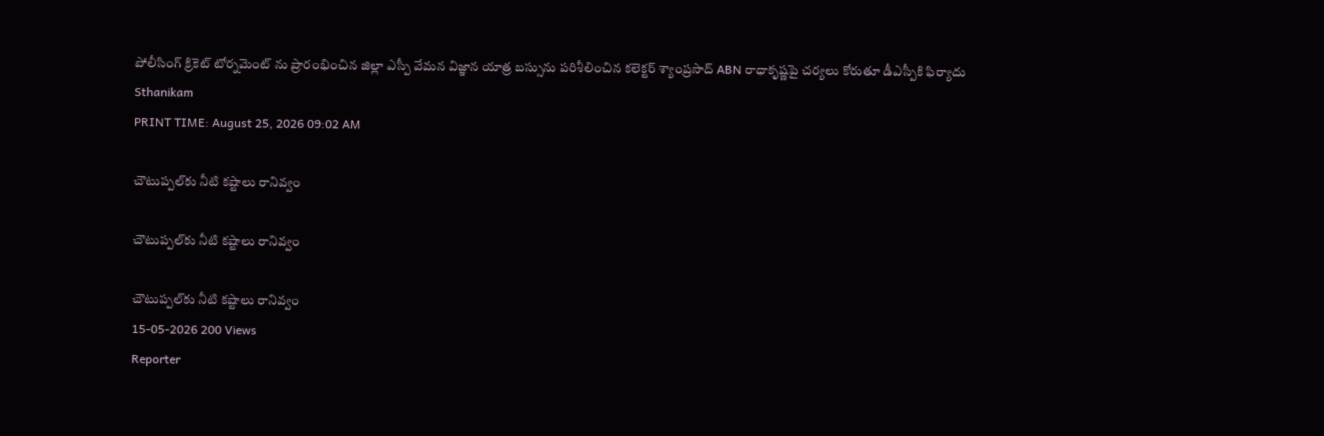పోలీసింగ్ క్రికెట్ టోర్నమెంట్ ను ప్రారంభించిన జిల్లా ఎస్పీ వేమన విజ్ఞాన యాత్ర బస్సును పరిశీలించిన కలెక్టర్ శ్యాంప్రసాద్ ABN రాధాకృష్ణపై చర్యలు కోరుతూ డీఎస్పీకి ఫిర్యాదు
Sthanikam
PRINT TIME: August 25, 2026 09:02 AM

చౌటుప్పల్‌కు నీటి కష్టాలు రానివ్వం

చౌటుప్పల్‌కు నీటి కష్టాలు రానివ్వం

చౌటుప్పల్‌కు నీటి కష్టాలు రానివ్వం
15-05-2026 200 Views
Reporter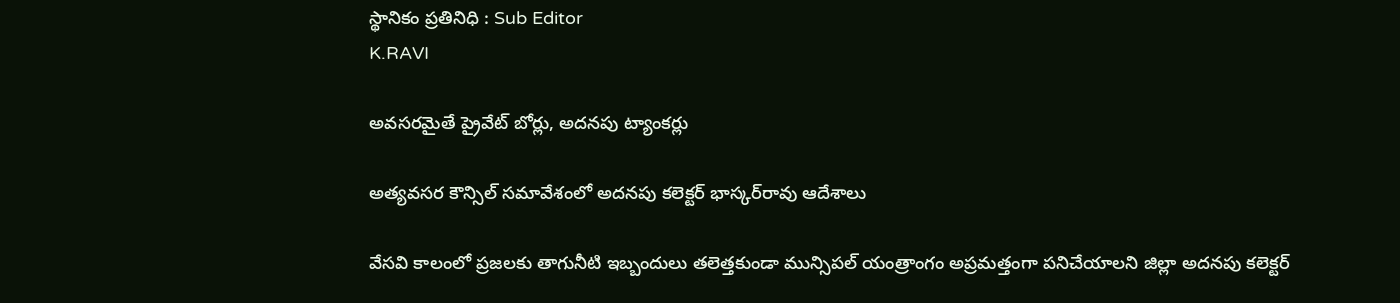స్థానికం ప్రతినిధి : Sub Editor
K.RAVI

అవసరమైతే ప్రైవేట్ బోర్లు, అదనపు ట్యాంకర్లు

అత్యవసర కౌన్సిల్ సమావేశంలో అదనపు కలెక్టర్ భాస్కర్‌రావు ఆదేశాలు

వేసవి కాలంలో ప్రజలకు తాగునీటి ఇబ్బందులు తలెత్తకుండా మున్సిపల్ యంత్రాంగం అప్రమత్తంగా పనిచేయాలని జిల్లా అదనపు కలెక్టర్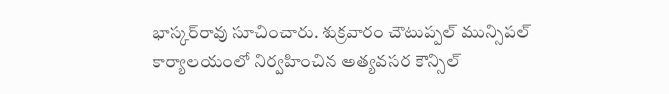భాస్కర్‌రావు సూచించారు. శుక్రవారం చౌటుప్పల్ మున్సిపల్ కార్యాలయంలో నిర్వహించిన అత్యవసర కౌన్సిల్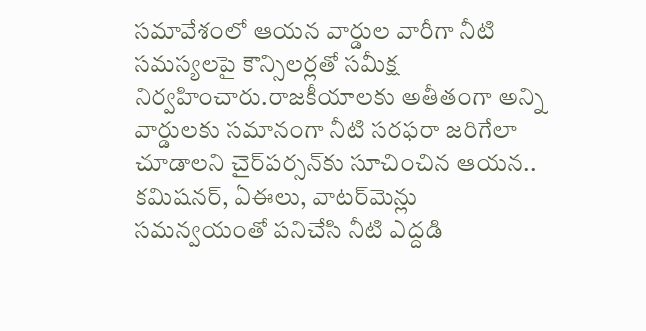సమావేశంలో ఆయన వార్డుల వారీగా నీటి సమస్యలపై కౌన్సిలర్లతో సమీక్ష నిర్వహించారు.రాజకీయాలకు అతీతంగా అన్ని వార్డులకు సమానంగా నీటి సరఫరా జరిగేలా చూడాలని చైర్‌పర్సన్‌కు సూచించిన ఆయన.. కమిషనర్, ఏఈలు, వాటర్‌మెన్లు సమన్వయంతో పనిచేసి నీటి ఎద్దడి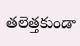తలెత్తకుండా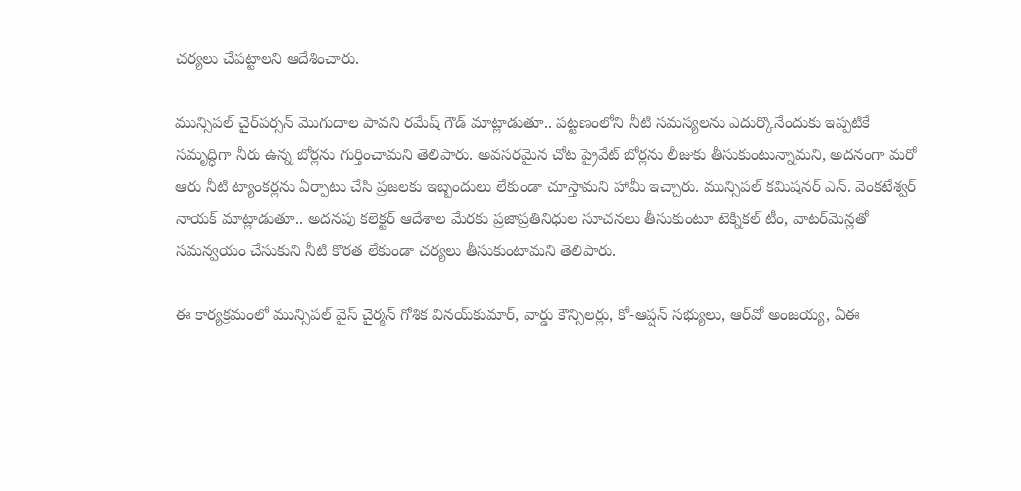చర్యలు చేపట్టాలని ఆదేశించారు.

మున్సిపల్ చైర్‌పర్సన్ మొగుదాల పావని రమేష్ గౌడ్ మాట్లాడుతూ.. పట్టణంలోని నీటి సమస్యలను ఎదుర్కొనేందుకు ఇప్పటికే సమృద్ధిగా నీరు ఉన్న బోర్లను గుర్తించామని తెలిపారు. అవసరమైన చోట ప్రైవేట్ బోర్లను లీజుకు తీసుకుంటున్నామని, అదనంగా మరో ఆరు నీటి ట్యాంకర్లను ఏర్పాటు చేసి ప్రజలకు ఇబ్బందులు లేకుండా చూస్తామని హామీ ఇచ్చారు. మున్సిపల్ కమిషనర్ ఎన్. వెంకటేశ్వర్ నాయక్ మాట్లాడుతూ.. అదనపు కలెక్టర్ ఆదేశాల మేరకు ప్రజాప్రతినిధుల సూచనలు తీసుకుంటూ టెక్నికల్ టీం, వాటర్‌మెన్లతో సమన్వయం చేసుకుని నీటి కొరత లేకుండా చర్యలు తీసుకుంటామని తెలిపారు.

ఈ కార్యక్రమంలో మున్సిపల్ వైస్ చైర్మన్ గోశిక వినయ్‌కుమార్, వార్డు కౌన్సిలర్లు, కో-ఆప్షన్ సభ్యులు, ఆర్‌వో అంజయ్య, ఏఈ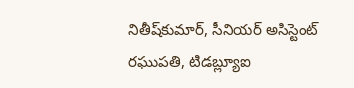నితీష్‌కుమార్, సీనియర్ అసిస్టెంట్ రఘుపతి, టిడబ్ల్యూఐ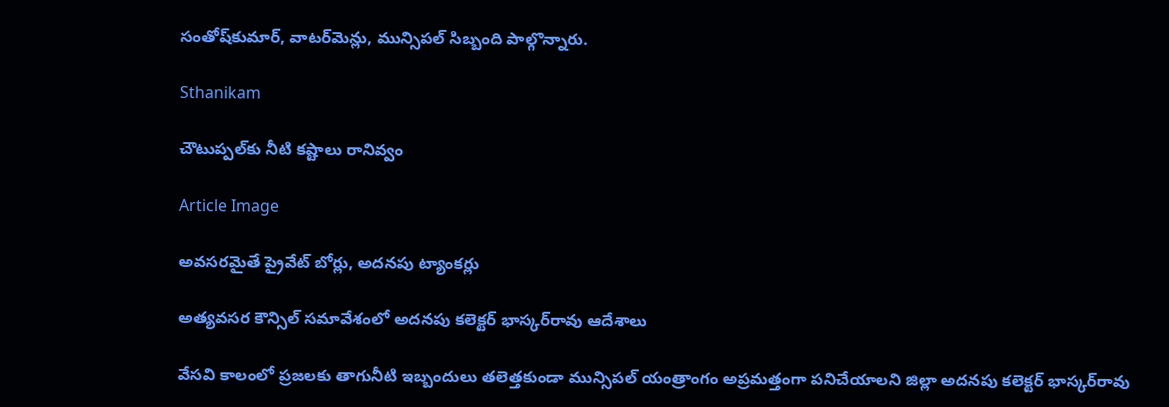సంతోష్‌కుమార్, వాటర్‌మెన్లు, మున్సిపల్ సిబ్బంది పాల్గొన్నారు.

Sthanikam

చౌటుప్పల్‌కు నీటి కష్టాలు రానివ్వం

Article Image

అవసరమైతే ప్రైవేట్ బోర్లు, అదనపు ట్యాంకర్లు

అత్యవసర కౌన్సిల్ సమావేశంలో అదనపు కలెక్టర్ భాస్కర్‌రావు ఆదేశాలు

వేసవి కాలంలో ప్రజలకు తాగునీటి ఇబ్బందులు తలెత్తకుండా మున్సిపల్ యంత్రాంగం అప్రమత్తంగా పనిచేయాలని జిల్లా అదనపు కలెక్టర్ భాస్కర్‌రావు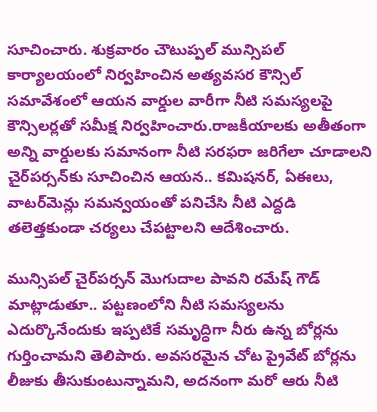సూచించారు. శుక్రవారం చౌటుప్పల్ మున్సిపల్ కార్యాలయంలో నిర్వహించిన అత్యవసర కౌన్సిల్ సమావేశంలో ఆయన వార్డుల వారీగా నీటి సమస్యలపై కౌన్సిలర్లతో సమీక్ష నిర్వహించారు.రాజకీయాలకు అతీతంగా అన్ని వార్డులకు సమానంగా నీటి సరఫరా జరిగేలా చూడాలని చైర్‌పర్సన్‌కు సూచించిన ఆయన.. కమిషనర్, ఏఈలు, వాటర్‌మెన్లు సమన్వయంతో పనిచేసి నీటి ఎద్దడి తలెత్తకుండా చర్యలు చేపట్టాలని ఆదేశించారు.

మున్సిపల్ చైర్‌పర్సన్ మొగుదాల పావని రమేష్ గౌడ్ మాట్లాడుతూ.. పట్టణంలోని నీటి సమస్యలను ఎదుర్కొనేందుకు ఇప్పటికే సమృద్ధిగా నీరు ఉన్న బోర్లను గుర్తించామని తెలిపారు. అవసరమైన చోట ప్రైవేట్ బోర్లను లీజుకు తీసుకుంటున్నామని, అదనంగా మరో ఆరు నీటి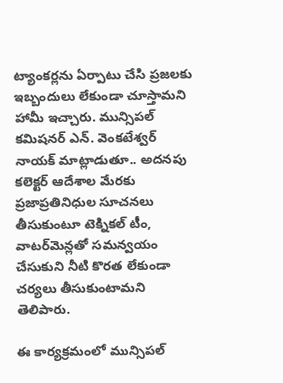ట్యాంకర్లను ఏర్పాటు చేసి ప్రజలకు ఇబ్బందులు లేకుండా చూస్తామని హామీ ఇచ్చారు. మున్సిపల్ కమిషనర్ ఎన్. వెంకటేశ్వర్ నాయక్ మాట్లాడుతూ.. అదనపు కలెక్టర్ ఆదేశాల మేరకు ప్రజాప్రతినిధుల సూచనలు తీసుకుంటూ టెక్నికల్ టీం, వాటర్‌మెన్లతో సమన్వయం చేసుకుని నీటి కొరత లేకుండా చర్యలు తీసుకుంటామని తెలిపారు.

ఈ కార్యక్రమంలో మున్సిపల్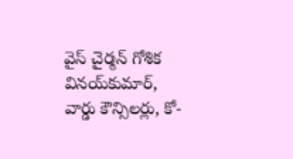వైస్ చైర్మన్ గోశిక వినయ్‌కుమార్, వార్డు కౌన్సిలర్లు, కో-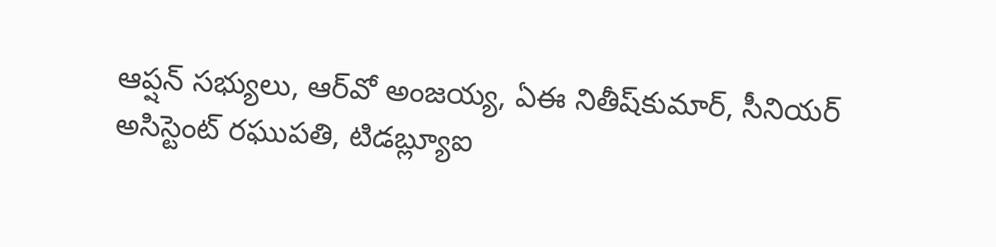ఆప్షన్ సభ్యులు, ఆర్‌వో అంజయ్య, ఏఈ నితీష్‌కుమార్, సీనియర్ అసిస్టెంట్ రఘుపతి, టిడబ్ల్యూఐ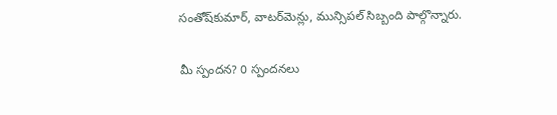సంతోష్‌కుమార్, వాటర్‌మెన్లు, మున్సిపల్ సిబ్బంది పాల్గొన్నారు.

మీ స్పందన? 0 స్పందనలు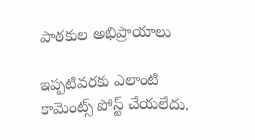పాఠకుల అభిప్రాయాలు

ఇప్పటివరకు ఎలాంటి కామెంట్స్ పోస్ట్ చేయలేదు.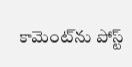కామెంట్‌ను పోస్ట్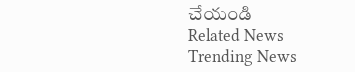చేయండి
Related News
Trending News